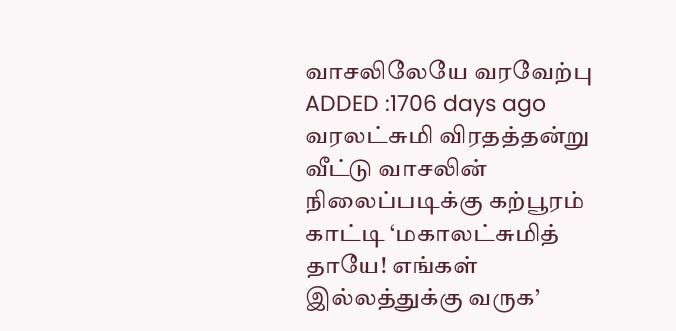வாசலிலேயே வரவேற்பு
ADDED :1706 days ago
வரலட்சுமி விரதத்தன்று வீட்டு வாசலின் நிலைப்படிக்கு கற்பூரம் காட்டி ‘மகாலட்சுமித் தாயே! எங்கள் இல்லத்துக்கு வருக’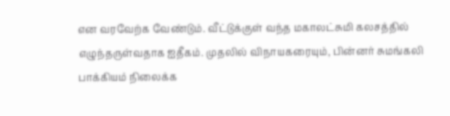என வரவேற்க வேண்டும். வீட்டுக்குள் வந்த மகாலட்சுமி கலசத்தில் எழுந்தருள்வதாக ஐதீகம். முதலில் விநாயகரையும், பின்னர் சுமங்கலி பாக்கியம் நிலைக்க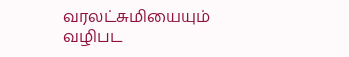வரலட்சுமியையும் வழிபட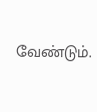வேண்டும்.